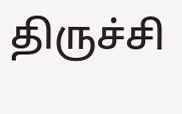திருச்சி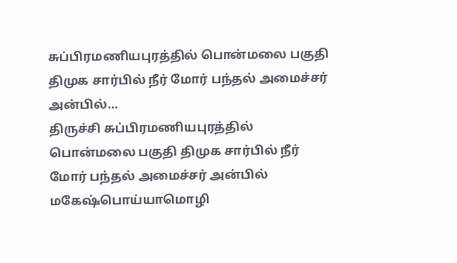சுப்பிரமணியபுரத்தில் பொன்மலை பகுதி திமுக சார்பில் நீர் மோர் பந்தல் அமைச்சர் அன்பில்…
திருச்சி சுப்பிரமணியபுரத்தில் பொன்மலை பகுதி திமுக சார்பில் நீர் மோர் பந்தல் அமைச்சர் அன்பில் மகேஷ்பொய்யாமொழி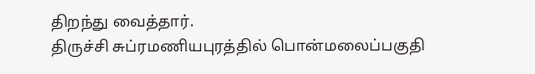திறந்து வைத்தார்.
திருச்சி சுப்ரமணியபுரத்தில் பொன்மலைப்பகுதி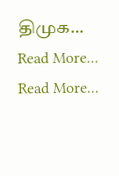திமுக…
Read More...
Read More...